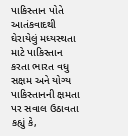પાકિસ્તાન પોતે આતંકવાદથી ઘેરાયેલું મધ્યસ્થતા માટે પાકિસ્તાન કરતા ભારત વધુ સક્ષમ અને યોગ્ય પાકિસ્તાનની ક્ષમતા પર સવાલ ઉઠાવતા કહ્યું કે,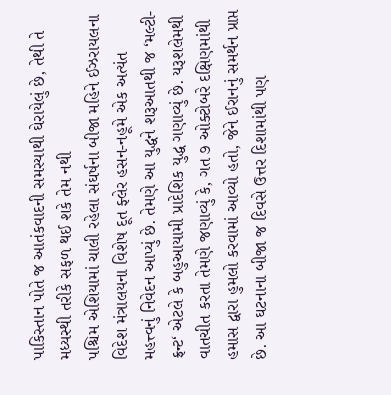પાકિસ્તાન પોતે જ આતંકવાદની સમસ્યાથી ઘેરાયેલું છે, તેથી તે મધ્યસ્થી તરીકે સફળ થઈ શકે તેમ નથી
પશ્ચિમ એશિયામાં ચાલી રહેલા સંઘર્ષના બીજા મહિને ઈઝરાયલના વિદેશ મંત્રાલયના વિશેષ દૂત ફ્લેર હસન-નહૂમે એક અત્યંત મહત્ત્વનું નિવેદન આપ્યું છે. તેમણે આ યુદ્ધને શરૂઆતથી જ ‘મલ્ટી-ફ્રન્ટ‘ એટલે કે બહુઆયામી પ્રાદેશિક યુદ્ધ ગણાવ્યું છે. યરૂશલેમથી વાતચીત કરતા તેમણે જણાવ્યું કે, ગત ૭ ઓક્ટોબરે દક્ષિણમાંથી હમાસ દ્વારા હુમલો કરવામાં આવ્યો હતો, જેને ઈરાનનું સમર્થન પ્રાપ્ત છે. આ ઘટનાના બીજા જ દિવસે ઉત્તર દિશામાંથી પણ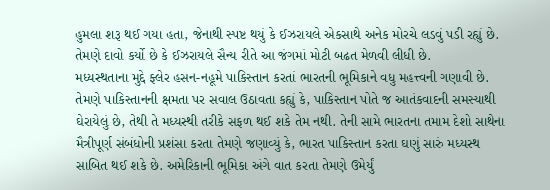હુમલા શરૂ થઈ ગયા હતા, જેનાથી સ્પષ્ટ થયું કે ઈઝરાયલે એકસાથે અનેક મોરચે લડવું પડી રહ્યું છે. તેમણે દાવો કર્યો છે કે ઈઝરાયલે સૈન્ય રીતે આ જંગમાં મોટી બઢત મેળવી લીધી છે.
મધ્યસ્થતાના મુદ્દે ફ્લેર હસન-નહૂમે પાકિસ્તાન કરતાં ભારતની ભૂમિકાને વધુ મહત્ત્વની ગણાવી છે. તેમણે પાકિસ્તાનની ક્ષમતા પર સવાલ ઉઠાવતા કહ્યું કે, પાકિસ્તાન પોતે જ આતંકવાદની સમસ્યાથી ઘેરાયેલું છે, તેથી તે મધ્યસ્થી તરીકે સફળ થઈ શકે તેમ નથી. તેની સામે ભારતના તમામ દેશો સાથેના મૈત્રીપૂર્ણ સંબંધોની પ્રશંસા કરતા તેમણે જણાવ્યું કે, ભારત પાકિસ્તાન કરતા ઘણું સારું મધ્યસ્થ સાબિત થઈ શકે છે. અમેરિકાની ભૂમિકા અંગે વાત કરતા તેમણે ઉમેર્યું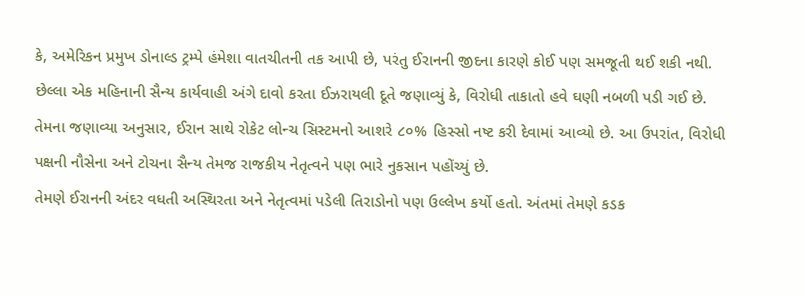કે, અમેરિકન પ્રમુખ ડોનાલ્ડ ટ્રમ્પે હંમેશા વાતચીતની તક આપી છે, પરંતુ ઈરાનની જીદના કારણે કોઈ પણ સમજૂતી થઈ શકી નથી.
છેલ્લા એક મહિનાની સૈન્ય કાર્યવાહી અંગે દાવો કરતા ઈઝરાયલી દૂતે જણાવ્યું કે, વિરોધી તાકાતો હવે ઘણી નબળી પડી ગઈ છે. તેમના જણાવ્યા અનુસાર, ઈરાન સાથે રોકેટ લોન્ચ સિસ્ટમનો આશરે ૮૦% હિસ્સો નષ્ટ કરી દેવામાં આવ્યો છે. આ ઉપરાંત, વિરોધી પક્ષની નૌસેના અને ટોચના સૈન્ય તેમજ રાજકીય નેતૃત્વને પણ ભારે નુકસાન પહોંચ્યું છે.
તેમણે ઈરાનની અંદર વધતી અસ્થિરતા અને નેતૃત્વમાં પડેલી તિરાડોનો પણ ઉલ્લેખ કર્યો હતો. અંતમાં તેમણે કડક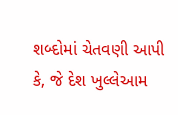શબ્દોમાં ચેતવણી આપી કે, જે દેશ ખુલ્લેઆમ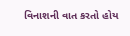વિનાશની વાત કરતો હોય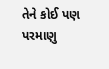તેને કોઈ પણ પરમાણુ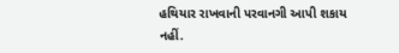હથિયાર રાખવાની પરવાનગી આપી શકાય નહીં.